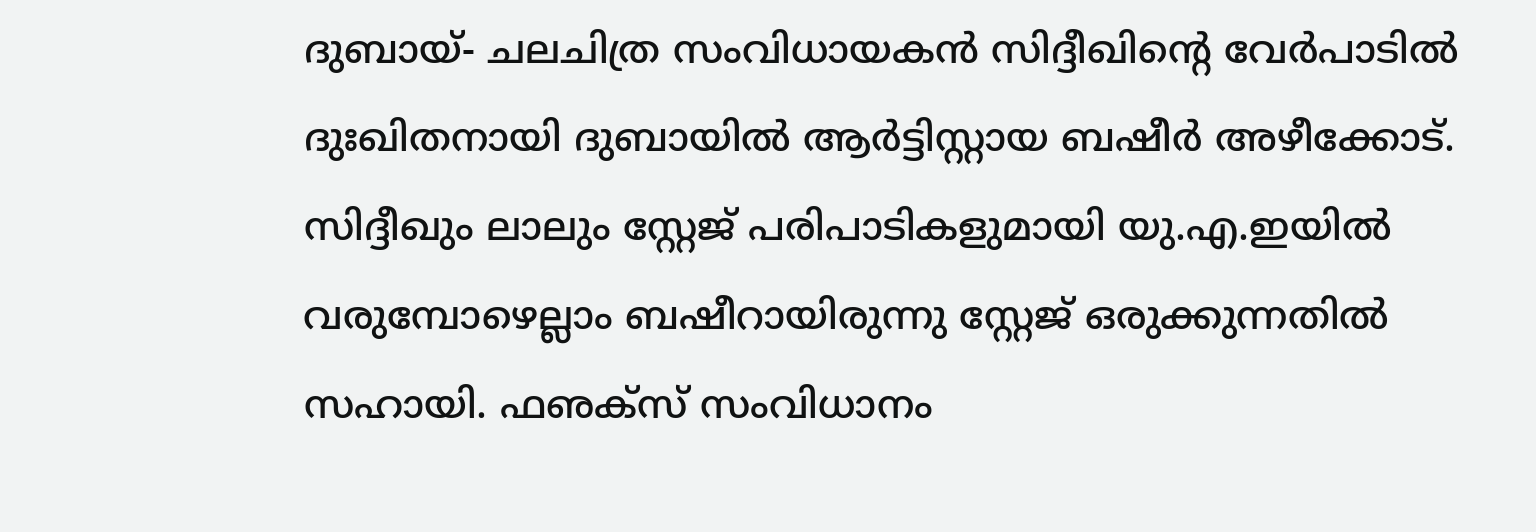ദുബായ്- ചലചിത്ര സംവിധായകൻ സിദ്ദീഖിന്റെ വേർപാടിൽ ദുഃഖിതനായി ദുബായിൽ ആർട്ടിസ്റ്റായ ബഷീർ അഴീക്കോട്. സിദ്ദീഖും ലാലും സ്റ്റേജ് പരിപാടികളുമായി യു.എ.ഇയിൽ വരുമ്പോഴെല്ലാം ബഷീറായിരുന്നു സ്റ്റേജ് ഒരുക്കുന്നതിൽ സഹായി. ഫഌക്സ് സംവിധാനം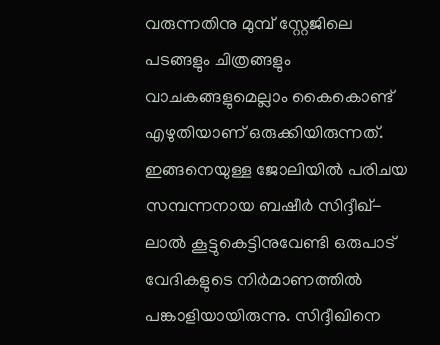വരുന്നതിനു മുമ്പ് സ്റ്റേജിലെ പടങ്ങളും ചിത്രങ്ങളും വാചകങ്ങളുമെല്ലാം കൈകൊണ്ട് എഴുതിയാണ് ഒരുക്കിയിരുന്നത്. ഇങ്ങനെയുള്ള ജോലിയിൽ പരിചയ സമ്പന്നനായ ബഷീർ സിദ്ദീഖ്-ലാൽ കൂട്ടുകെട്ടിനുവേണ്ടി ഒരുപാട് വേദികളുടെ നിർമാണത്തിൽ പങ്കാളിയായിരുന്നു. സിദ്ദീഖിനെ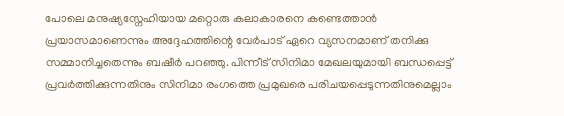പോലെ മനുഷ്യസ്നേഹിയായ മറ്റൊരു കലാകാരനെ കണ്ടെത്താൻ പ്രയാസമാണെന്നും അദ്ദേഹത്തിന്റെ വേർപാട് ഏറെ വ്യസനമാണ് തനിക്കു സമ്മാനിച്ചതെന്നും ബഷീർ പറഞ്ഞു. പിന്നീട് സിനിമാ മേഖലയുമായി ബന്ധപ്പെട്ട് പ്രവർത്തിക്കുന്നതിനും സിനിമാ രംഗത്തെ പ്രമുഖരെ പരിചയപ്പെടുന്നതിനുമെല്ലാം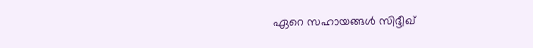ഏറെ സഹായങ്ങൾ സിദ്ദീഖ്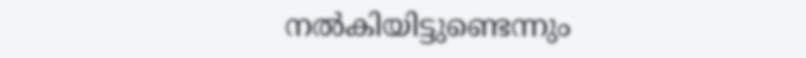നൽകിയിട്ടുണ്ടെന്നും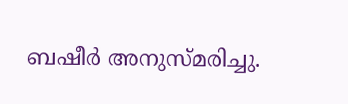ബഷീർ അനുസ്മരിച്ചു.